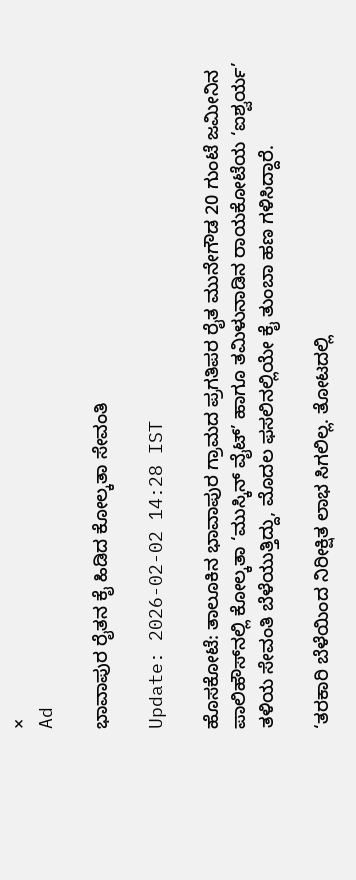×
Ad

ಭಾವಾಪುರ ರೈತನ ಕೈ ಹಿಡಿದ ಕೋಲ್ಕತಾ ಸೇವಂತಿ

Update: 2026-02-02 14:28 IST

ಹೊಸಕೋಟೆ: ತಾಲೂಕಿನ ಭಾವಾಪುರ ಗ್ರಾಮದ ಪ್ರಗತಿಪರ ರೈತ ಮುನೇಗೌಡ 20 ಗುಂಟೆ ಜಮೀನಿನ ಪಾಲಿಹೌಸ್‌ನಲ್ಲಿ ಕೋಲ್ಕತಾ ‘ಮುಸ್ಕಿನ್ ವೈಟ್’ ಹಾಗೂ ತಮಿಳುನಾಡಿನ ರಾಯಕೋಟೆಯ ‘ಐಶ್ವರ್ಯ’ ತಳಿಯ ಸೇವಂತಿ ಬೆಳೆಯುತ್ತಿದ್ದು, ಮೊದಲ ಫಸಲಿನಲ್ಲಿಯೇ ಕೈ ತುಂಬಾ ಹಣ ಗಳಿಸಿದ್ದಾರೆ.

‘ತರಕಾರಿ ಬೆಳೆಯಿಂದ ನಿರೀಕ್ಷಿತ ಲಾಭ ಸಿಗಲಿಲ್ಲ. ತೋಟದಲ್ಲಿ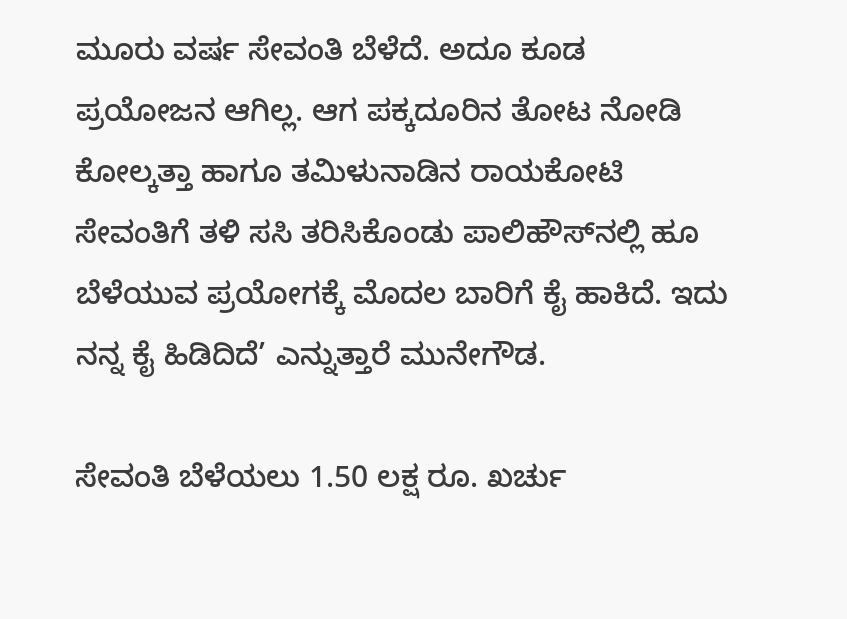ಮೂರು ವರ್ಷ ಸೇವಂತಿ ಬೆಳೆದೆ. ಅದೂ ಕೂಡ ಪ್ರಯೋಜನ ಆಗಿಲ್ಲ. ಆಗ ಪಕ್ಕದೂರಿನ ತೋಟ ನೋಡಿ ಕೋಲ್ಕತ್ತಾ ಹಾಗೂ ತಮಿಳುನಾಡಿನ ರಾಯಕೋಟಿ ಸೇವಂತಿಗೆ ತಳಿ ಸಸಿ ತರಿಸಿಕೊಂಡು ಪಾಲಿಹೌಸ್‌ನಲ್ಲಿ ಹೂ ಬೆಳೆಯುವ ಪ್ರಯೋಗಕ್ಕೆ ಮೊದಲ ಬಾರಿಗೆ ಕೈ ಹಾಕಿದೆ. ಇದು ನನ್ನ ಕೈ ಹಿಡಿದಿದೆ’ ಎನ್ನುತ್ತಾರೆ ಮುನೇಗೌಡ.

ಸೇವಂತಿ ಬೆಳೆಯಲು 1.50 ಲಕ್ಷ ರೂ. ಖರ್ಚು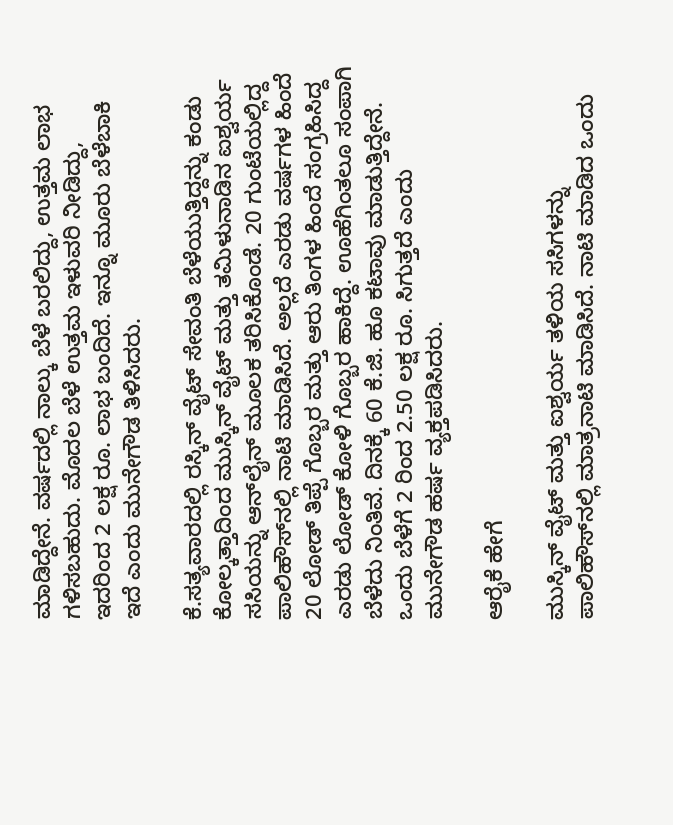ಮಾಡಿದ್ದೇನೆ. ವರ್ಷದಲ್ಲಿ ನಾಲ್ಕು ಬೆಳೆ ಬರಲಿದ್ದು, ಉತ್ತಮ ಲಾಭ ಗಳಿಸಬಹುದು. ಮೊದಲ ಬೆಳೆ ಉತ್ತಮ ಇಳುವರಿ ನೀಡಿದ್ದು, ಇದರಿಂದ 2 ಲಕ್ಷ ರೂ. ಲಾಭ ಬಂದಿದೆ. ಇನ್ನೂ ಮೂರು ಬೆಳೆಬಾಕಿ ಇದೆ ಎಂದು ಮುನೇಗೌಡ ತಿಳಿಸಿದರು.

ಕೆ.ಸತ್ಯವಾರದಲ್ಲಿ ರಸ್ಕಿನ್ ವೈಟ್ ಸೇವಂತಿ ಬೆಳೆಯುತ್ತಿದ್ದನ್ನು ಕಂಡು ಕೋಲ್ಕತ್ತಾದಿಂದ ಮುಸ್ಕಿನ್ ವೈಟ್ ಮತ್ತು ತಮಿಳುನಾಡಿನ ಐಶ್ವರ್ಯ ಸಸಿಯನ್ನು ಆನ್‌ಲೈನ್ ಮೂಲಕ ತರಿಸಿಕೊಂಡೆ. 20 ಗುಂಟೆಯಲ್ಲಿದ್ದ ಪಾಲಿಹೌಸ್‌ನಲ್ಲಿ ನಾಟಿ ಮಾಡಿಸಿದೆ. ಅಲ್ಲದೆ ಎರಡು ವರ್ಷಗಳ ಹಿಂದೆ 20 ಲೋಡ್ ತಿಪ್ಪೆ ಗೊಬ್ಬರ ಮತ್ತು ಆರು ತಿಂಗಳ ಹಿಂದೆ ಸಂಗ್ರಹಿಸಿದ್ದ ಎರಡು ಲೋಡ್ ಕೋಳಿ ಗೊಬ್ಬರ ಹಾಕಿದ್ದೆ. ಊಹೆಗಿಂತಲೂ ಸಂಪಾಗಿ ಬೆಳೆದು ನಿಂತಿವೆ. ದಿನಕ್ಕೆ 60 ಕೆ.ಜಿ. ಹೂ ಕಟಾವು ಮಾಡುತ್ತಿದ್ದೇನೆ. ಒಂದು ಬೆಳೆಗೆ 2 ರಿಂದ 2.50 ಲಕ್ಷ ರೂ. ಸಿಗುತ್ತದೆ ಎಂದು ಮುನೇಗೌಡ ಹರ್ಷ ವ್ಯಕ್ತಪಡಿಸಿದರು.

ಆರೈಕೆ ಹೇಗೆ

ಮುಸ್ಕಿನ್ ವೈಟ್ ಮತ್ತು ಐಶ್ವರ್ಯ ತಳಿಯ ಸಸಿಗಳನ್ನು ಪಾಲಿಹೌಸ್‌ನಲ್ಲಿ ಮಾತ್ರನಾಟಿ ಮಾಡಿಸಿದೆ. ನಾಟಿ ಮಾಡಿದ ಒಂದು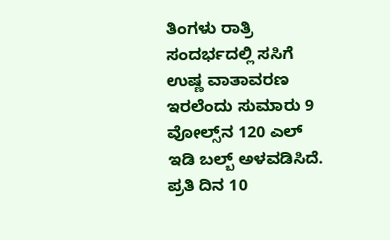ತಿಂಗಳು ರಾತ್ರಿ ಸಂದರ್ಭದಲ್ಲಿ ಸಸಿಗೆ ಉಷ್ಣ ವಾತಾವರಣ ಇರಲೆಂದು ಸುಮಾರು 9 ವೋಲ್ಸ್‌ನ 120 ಎಲ್ ಇಡಿ ಬಲ್ಬ್ ಅಳವಡಿಸಿದೆ. ಪ್ರತಿ ದಿನ 10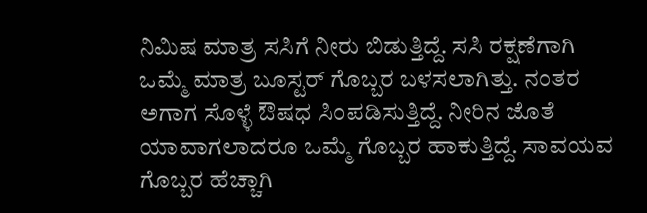ನಿಮಿಷ ಮಾತ್ರ ಸಸಿಗೆ ನೀರು ಬಿಡುತ್ತಿದ್ದೆ. ಸಸಿ ರಕ್ಷಣೆಗಾಗಿ ಒಮ್ಮೆ ಮಾತ್ರ ಬೂಸ್ಟರ್ ಗೊಬ್ಬರ ಬಳಸಲಾಗಿತ್ತು. ನಂತರ ಅಗಾಗ ಸೊಳ್ಳೆ ಔಷಧ ಸಿಂಪಡಿಸುತ್ತಿದ್ದೆ. ನೀರಿನ ಜೊತೆ ಯಾವಾಗಲಾದರೂ ಒಮ್ಮೆ ಗೊಬ್ಬರ ಹಾಕುತ್ತಿದ್ದೆ. ಸಾವಯವ ಗೊಬ್ಬರ ಹೆಚ್ಚಾಗಿ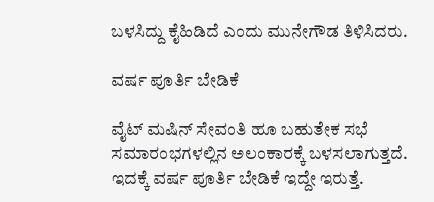ಬಳಸಿದ್ದು ಕೈಹಿಡಿದೆ ಎಂದು ಮುನೇಗೌಡ ತಿಳಿಸಿದರು.

ವರ್ಷ ಪೂರ್ತಿ ಬೇಡಿಕೆ

ವೈಟ್ ಮಷಿನ್ ಸೇವಂತಿ ಹೂ ಬಹುತೇಕ ಸಭೆ ಸಮಾರಂಭಗಳಲ್ಲಿನ ಅಲಂಕಾರಕ್ಕೆ ಬಳಸಲಾಗುತ್ತದೆ. ಇದಕ್ಕೆ ವರ್ಷ ಪೂರ್ತಿ ಬೇಡಿಕೆ ಇದ್ದೇ ಇರುತ್ತೆ.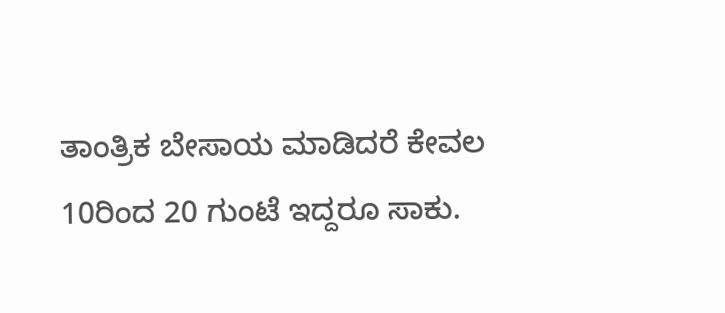ತಾಂತ್ರಿಕ ಬೇಸಾಯ ಮಾಡಿದರೆ ಕೇವಲ 10ರಿಂದ 20 ಗುಂಟೆ ಇದ್ದರೂ ಸಾಕು.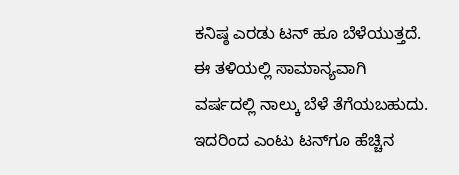ಕನಿಷ್ಠ ಎರಡು ಟನ್ ಹೂ ಬೆಳೆಯುತ್ತದೆ. ಈ ತಳಿಯಲ್ಲಿ ಸಾಮಾನ್ಯವಾಗಿ ವರ್ಷದಲ್ಲಿ ನಾಲ್ಕು ಬೆಳೆ ತೆಗೆಯಬಹುದು. ಇದರಿಂದ ಎಂಟು ಟನ್‌ಗೂ ಹೆಚ್ಚಿನ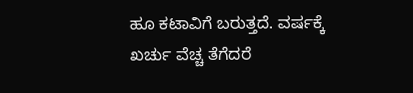ಹೂ ಕಟಾವಿಗೆ ಬರುತ್ತದೆ. ವರ್ಷಕ್ಕೆ ಖರ್ಚು ವೆಚ್ಚ ತೆಗೆದರೆ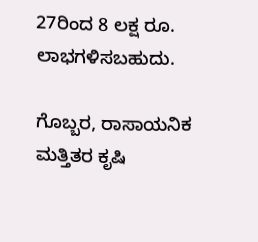27ರಿಂದ 8 ಲಕ್ಷ ರೂ. ಲಾಭಗಳಿಸಬಹುದು.

ಗೊಬ್ಬರ, ರಾಸಾಯನಿಕ ಮತ್ತಿತರ ಕೃಷಿ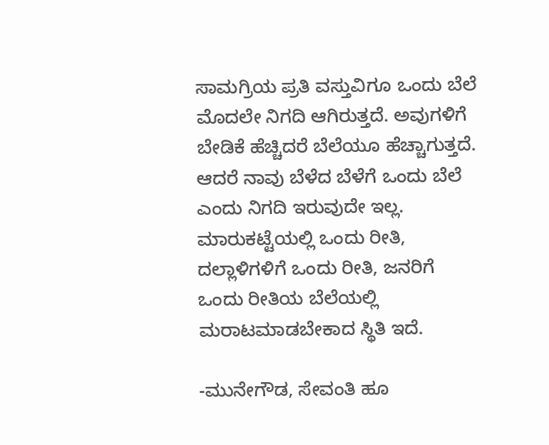ಸಾಮಗ್ರಿಯ ಪ್ರತಿ ವಸ್ತುವಿಗೂ ಒಂದು ಬೆಲೆ ಮೊದಲೇ ನಿಗದಿ ಆಗಿರುತ್ತದೆ. ಅವುಗಳಿಗೆ ಬೇಡಿಕೆ ಹೆಚ್ಚಿದರೆ ಬೆಲೆಯೂ ಹೆಚ್ಚಾಗುತ್ತದೆ. ಆದರೆ ನಾವು ಬೆಳೆದ ಬೆಳೆಗೆ ಒಂದು ಬೆಲೆ ಎಂದು ನಿಗದಿ ಇರುವುದೇ ಇಲ್ಲ. ಮಾರುಕಟ್ಟೆಯಲ್ಲಿ ಒಂದು ರೀತಿ, ದಲ್ಲಾಳಿಗಳಿಗೆ ಒಂದು ರೀತಿ, ಜನರಿಗೆ ಒಂದು ರೀತಿಯ ಬೆಲೆಯಲ್ಲಿ ಮರಾಟಮಾಡಬೇಕಾದ ಸ್ಥಿತಿ ಇದೆ.

-ಮುನೇಗೌಡ, ಸೇವಂತಿ ಹೂ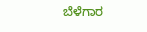ಬೆಳೆಗಾರ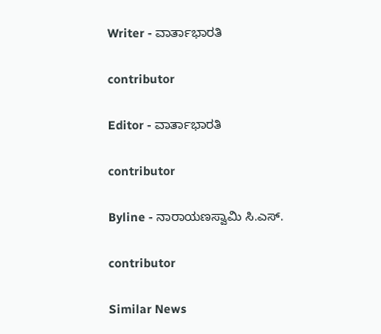Writer - ವಾರ್ತಾಭಾರತಿ

contributor

Editor - ವಾರ್ತಾಭಾರತಿ

contributor

Byline - ನಾರಾಯಣಸ್ವಾಮಿ ಸಿ.ಎಸ್.

contributor

Similar News